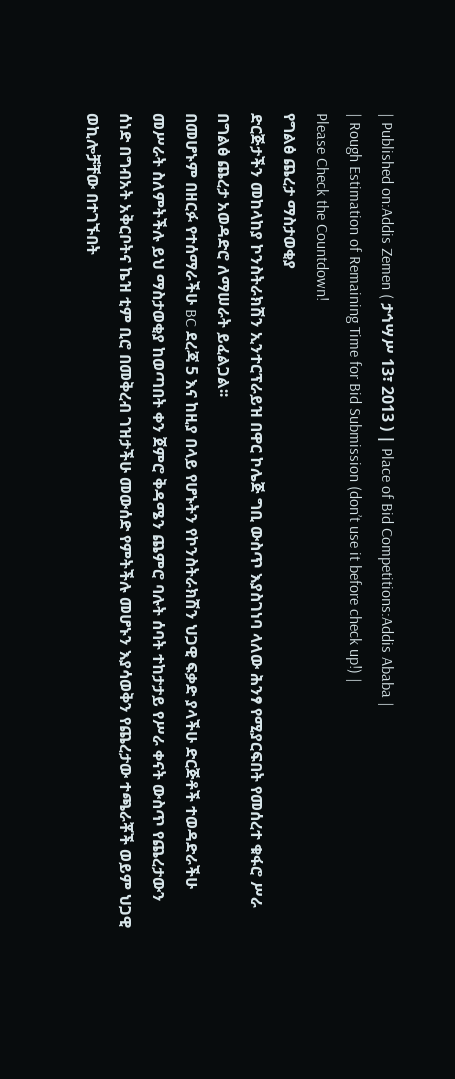| Published on:Addis Zemen ( ታኅሣሥ 13፣ 2013 ) | Place of Bid Competitions:Addis Ababa |
| Rough Estimation of Remaining Time for Bid Submission (don’t use it before check up!) |
Please Check the Countdown!
የግልፅ ጨረታ ማስታወቂያ
ድርጅታችን መከላከያ ኮንስትራክሽን ኢንተርፕራይዝ በዋር ኮሌጅ ግቢ ውስጥ እያስገነባ ላለው ሕንፃ የሚያርፍበት የመሰረተ ቁፋሮ ሥራ በግልፅ ጨረታ አወዳድሮ ለማሠራት ይፈልጋል፡፡
በመሆኑም በዘርፉ የተሰማራችሁ BC ደረጃ 5 እና ከዚያ በላይ የሆኑትን የኮንስትራክሽን ህጋዊ ፍቃድ ያላችሁ ድርጅቶች ተወዳድራችሁ መሥራት ስለምትችሉ ይህ ማስታወቂያ ከወጣበት ቀን ጀምሮ ቅዳሜን ጨምሮ ባሉት ሰባት ተከታታይ የሥራ ቀናት ውስጥ የጨረታውን ሰነድ በግብአት አቅርቦትና ኬዝ ቲም ቢሮ በመቅረብ ገዝታችሁ መውሰድ የምትችሉ መሆኑን እያሳወቅን የጨረታው ተጫራቾች ወይም ህጋዊ ወኪሎቻቸው በተገኙበት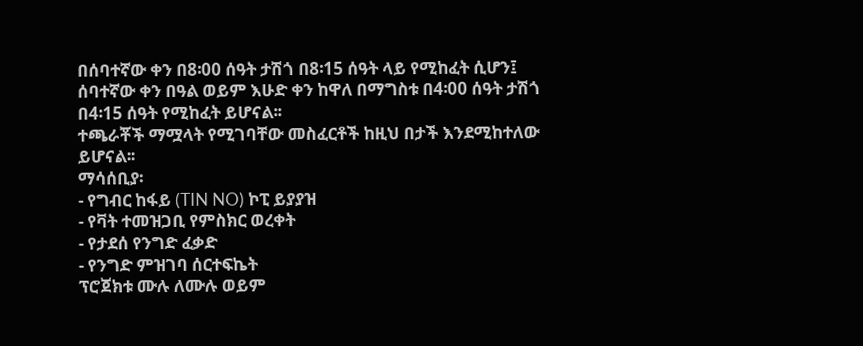በሰባተኛው ቀን በ8፡00 ሰዓት ታሽጎ በ8፡15 ሰዓት ላይ የሚከፈት ሲሆን፤ ሰባተኛው ቀን በዓል ወይም እሁድ ቀን ከዋለ በማግስቱ በ4፡00 ሰዓት ታሽጎ በ4፡15 ሰዓት የሚከፈት ይሆናል፡፡
ተጫራቾች ማሟላት የሚገባቸው መስፈርቶች ከዚህ በታች እንደሚከተለው ይሆናል፡፡
ማሳሰቢያ፡
- የግብር ከፋይ (TIN NO) ኮፒ ይያያዝ
- የቫት ተመዝጋቢ የምስክር ወረቀት
- የታደሰ የንግድ ፈቃድ
- የንግድ ምዝገባ ሰርተፍኬት
ፕሮጀክቱ ሙሉ ለሙሉ ወይም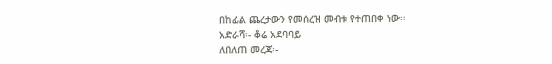በከፊል ጨረታውን የመሰረዝ መብቱ የተጠበቀ ነው፡፡
አድራሻ፡- ቆሬ አደባባይ
ለበለጠ መረጃ፡-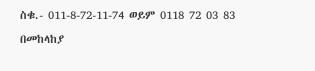ስቁ.- 011-8-72-11-74 ወይም 0118 72 03 83
በመከላከያ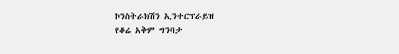ኮንስትራክሽን ኢንተርፕራይዝ
የቆሬ አቅም ግንባታ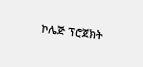ኮሌጅ ፕሮጀክት